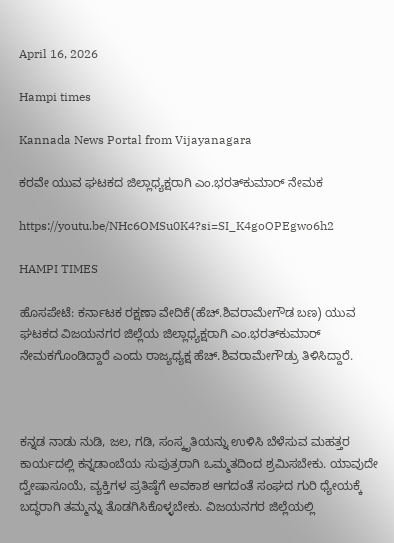April 16, 2026

Hampi times

Kannada News Portal from Vijayanagara

ಕರವೇ ಯುವ ಘಟಕದ ಜಿಲ್ಲಾಧ್ಯಕ್ಷರಾಗಿ ಎಂ.ಭರತ್‌ಕುಮಾರ್ ನೇಮಕ

https://youtu.be/NHc6OMSu0K4?si=SI_K4goOPEgwo6h2

HAMPI TIMES

ಹೊಸಪೇಟೆ: ಕರ್ನಾಟಕ ರಕ್ಷಣಾ ವೇದಿಕೆ(ಹೆಚ್.ಶಿವರಾಮೇಗೌಡ ಬಣ) ಯುವ ಘಟಕದ ವಿಜಯನಗರ ಜಿಲ್ಲೆಯ ಜಿಲ್ಲಾಧ್ಯಕ್ಷರಾಗಿ ಎಂ.ಭರತ್‌ಕುಮಾರ್ ನೇಮಕಗೊಂಡಿದ್ದಾರೆ ಎಂದು ರಾಜ್ಯಧ್ಯಕ್ಷ ಹೆಚ್.ಶಿವರಾಮೇಗೌಡ್ರು ತಿಳಿಸಿದ್ದಾರೆ.



ಕನ್ನಡ ನಾಡು ನುಡಿ, ಜಲ, ಗಡಿ, ಸಂಸ್ಕೃತಿಯನ್ನು ಉಳಿಸಿ ಬೆಳೆಸುವ ಮಹತ್ತರ ಕಾರ್ಯದಲ್ಲಿ ಕನ್ನಡಾಂಬೆಯ ಸುಪುತ್ರರಾಗಿ ಒಮ್ಮತದಿಂದ ಶ್ರಮಿಸಬೇಕು. ಯಾವುದೇ ದ್ವೇಷಾಸೂಯೆ, ವ್ಯಕ್ತಿಗಳ ಪ್ರತಿಷ್ಠೆಗೆ ಅವಕಾಶ ಆಗದಂತೆ ಸಂಘದ ಗುರಿ ಧ್ಯೇಯಕ್ಕೆ ಬದ್ಧರಾಗಿ ತಮ್ಮನ್ನು ತೊಡಗಿಸಿಕೊಳ್ಳಬೇಕು. ವಿಜಯನಗರ ಜಿಲ್ಲೆಯಲ್ಲಿ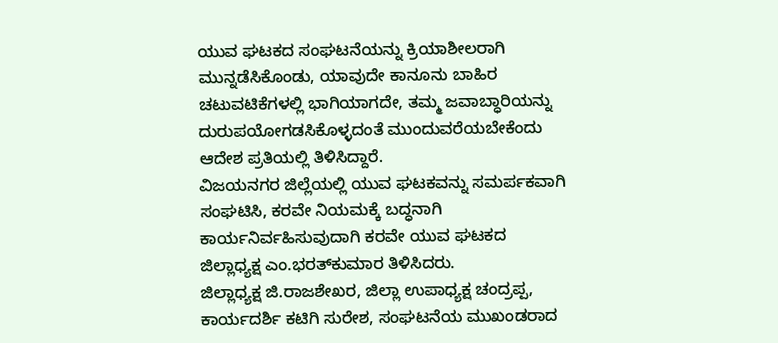ಯುವ ಘಟಕದ ಸಂಘಟನೆಯನ್ನು ಕ್ರಿಯಾಶೀಲರಾಗಿ ಮುನ್ನಡೆಸಿಕೊಂಡು, ಯಾವುದೇ ಕಾನೂನು ಬಾಹಿರ ಚಟುವಟಿಕೆಗಳಲ್ಲಿ ಭಾಗಿಯಾಗದೇ, ತಮ್ಮ ಜವಾಬ್ಧಾರಿಯನ್ನು ದುರುಪಯೋಗಡಸಿಕೊಳ್ಳದಂತೆ ಮುಂದುವರೆಯಬೇಕೆಂದು ಆದೇಶ ಪ್ರತಿಯಲ್ಲಿ ತಿಳಿಸಿದ್ದಾರೆ.
ವಿಜಯನಗರ ಜಿಲ್ಲೆಯಲ್ಲಿ ಯುವ ಘಟಕವನ್ನು ಸಮರ್ಪಕವಾಗಿ ಸಂಘಟಿಸಿ, ಕರವೇ ನಿಯಮಕ್ಕೆ ಬದ್ಧನಾಗಿ ಕಾರ್ಯನಿರ್ವಹಿಸುವುದಾಗಿ ಕರವೇ ಯುವ ಘಟಕದ ಜಿಲ್ಲಾಧ್ಯಕ್ಷ ಎಂ.ಭರತ್‌ಕುಮಾರ ತಿಳಿಸಿದರು.
ಜಿಲ್ಲಾಧ್ಯಕ್ಷ ಜಿ.ರಾಜಶೇಖರ, ಜಿಲ್ಲಾ ಉಪಾಧ್ಯಕ್ಷ ಚಂದ್ರಪ್ಪ, ಕಾರ್ಯದರ್ಶಿ ಕಟಿಗಿ ಸುರೇಶ, ಸಂಘಟನೆಯ ಮುಖಂಡರಾದ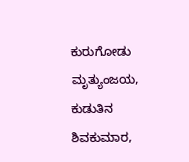ಕುರುಗೋಡು ಮೃತ್ಯುಂಜಯ, ಕುಡುತಿನ ಶಿವಕುಮಾರ,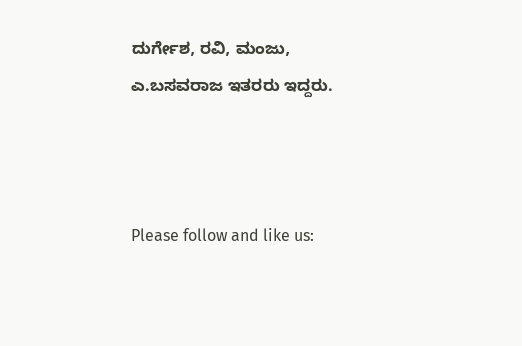ದುರ್ಗೇಶ, ರವಿ, ಮಂಜು, ಎ.ಬಸವರಾಜ ಇತರರು ಇದ್ದರು.



Please follow and like us: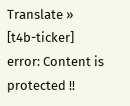Translate »
[t4b-ticker]
error: Content is protected !!